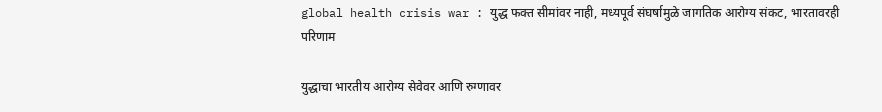global health crisis war : युद्ध फक्त सीमांवर नाही, मध्यपूर्व संघर्षामुळे जागतिक आरोग्य संकट, भारतावरही परिणाम

युद्धाचा भारतीय आरोग्य सेवेवर आणि रुग्णावर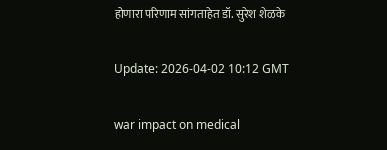होणारा परिणाम सांगताहेत डॉ. सुरेश शेळके

Update: 2026-04-02 10:12 GMT

war impact on medical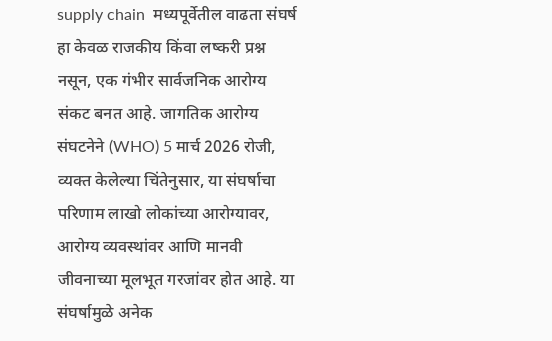supply chain  मध्यपूर्वेतील वाढता संघर्ष हा केवळ राजकीय किंवा लष्करी प्रश्न नसून, एक गंभीर सार्वजनिक आरोग्य संकट बनत आहे. जागतिक आरोग्य संघटनेने (WHO) 5 मार्च 2026 रोजी, व्यक्त केलेल्या चिंतेनुसार, या संघर्षाचा परिणाम लाखो लोकांच्या आरोग्यावर, आरोग्य व्यवस्थांवर आणि मानवी जीवनाच्या मूलभूत गरजांवर होत आहे. या संघर्षामुळे अनेक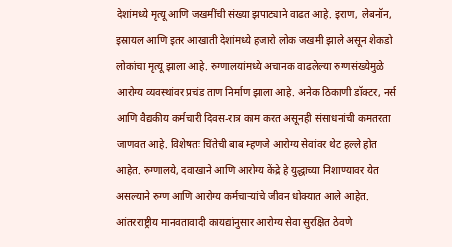देशांमध्ये मृत्यू आणि जखमींची संख्या झपाट्याने वाढत आहे. इराण, लेबनॉन, इस्रायल आणि इतर आखाती देशांमध्ये हजारो लोक जखमी झाले असून शेकडो लोकांचा मृत्यू झाला आहे. रुग्णालयांमध्ये अचानक वाढलेल्या रुग्णसंख्येमुळे आरोग्य व्यवस्थांवर प्रचंड ताण निर्माण झाला आहे. अनेक ठिकाणी डॉक्टर, नर्स आणि वैद्यकीय कर्मचारी दिवस-रात्र काम करत असूनही संसाधनांची कमतरता जाणवत आहे. विशेषतः चिंतेची बाब म्हणजे आरोग्य सेवांवर थेट हल्ले होत आहेत. रुग्णालये, दवाखाने आणि आरोग्य केंद्रे हे युद्धाच्या निशाण्यावर येत असल्याने रुग्ण आणि आरोग्य कर्मचाऱ्यांचे जीवन धोक्यात आले आहेत. आंतरराष्ट्रीय मानवतावादी कायद्यांनुसार आरोग्य सेवा सुरक्षित ठेवणे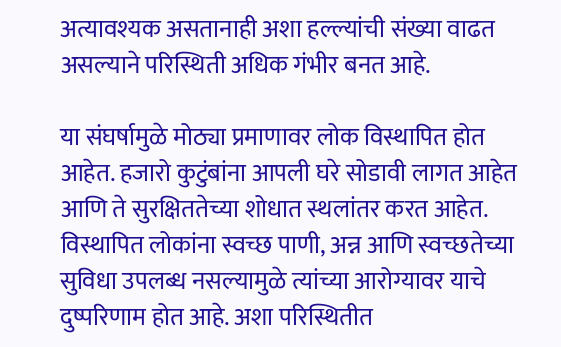अत्यावश्यक असतानाही अशा हल्ल्यांची संख्या वाढत असल्याने परिस्थिती अधिक गंभीर बनत आहे.

या संघर्षामुळे मोठ्या प्रमाणावर लोक विस्थापित होत आहेत. हजारो कुटुंबांना आपली घरे सोडावी लागत आहेत आणि ते सुरक्षिततेच्या शोधात स्थलांतर करत आहेत. विस्थापित लोकांना स्वच्छ पाणी, अन्न आणि स्वच्छतेच्या सुविधा उपलब्ध नसल्यामुळे त्यांच्या आरोग्यावर याचे दुष्परिणाम होत आहे. अशा परिस्थितीत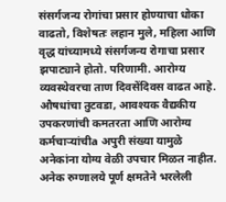संसर्गजन्य रोगांचा प्रसार होण्याचा धोका वाढतो, विशेषतः लहान मुले, महिला आणि वृद्ध यांच्यामध्ये संसर्गजन्य रोगाचा प्रसार झपाट्याने होतो. परिणामी. आरोग्य व्यवस्थेवरचा ताण दिवसेंदिवस वाढत आहे. औषधांचा तुटवडा, आवश्यक वैद्यकीय उपकरणांची कमतरता आणि आरोग्य कर्मचाऱ्यांचीa अपुरी संख्या यामुळे अनेकांना योग्य वेळी उपचार मिळत नाहीत. अनेक रुग्णालये पूर्ण क्षमतेने भरलेली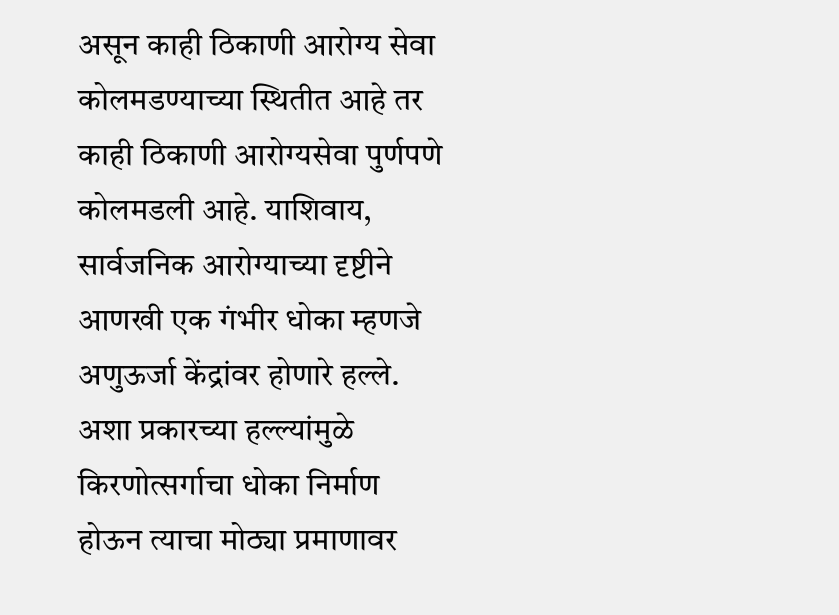असून काही ठिकाणी आरोग्य सेवा कोलमडण्याच्या स्थितीत आहे तर काही ठिकाणी आरोग्यसेवा पुर्णपणे कोलमडली आहे. याशिवाय, सार्वजनिक आरोग्याच्या दृष्टीने आणखी एक गंभीर धोका म्हणजे अणुऊर्जा केंद्रांवर होणारे हल्ले. अशा प्रकारच्या हल्ल्यांमुळे किरणोत्सर्गाचा धोका निर्माण होऊन त्याचा मोठ्या प्रमाणावर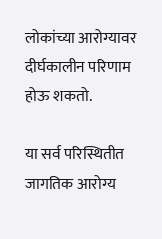लोकांच्या आरोग्यावर दीर्घकालीन परिणाम होऊ शकतो.

या सर्व परिस्थितीत जागतिक आरोग्य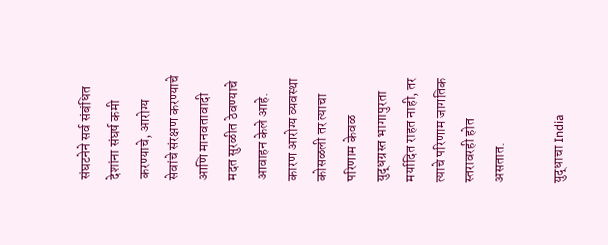संघटनेने सर्व संबंधित देशांना संघर्ष कमी करण्याचे, आरोग्य सेवांचे संरक्षण करण्याचे आणि मानवतावादी मदत सुरळीत ठेवण्याचे आवाहन केले आहे. कारण आरोग्य व्यवस्था कोसळली तर त्याचा परिणाम केवळ युद्धग्रस्त भागापुरता मर्यादित राहत नाही, तर त्याचे परिणाम जागतिक स्तरावरही होत असतात.

युद्धाचा India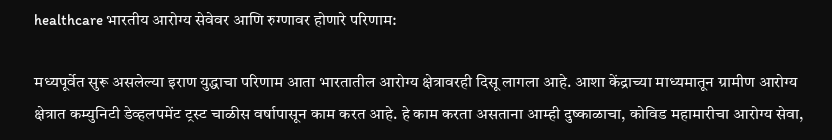healthcare भारतीय आरोग्य सेवेवर आणि रुग्णावर होणारे परिणाम:

मध्यपूर्वेत सुरू असलेल्या इराण युद्धाचा परिणाम आता भारतातील आरोग्य क्षेत्रावरही दिसू लागला आहे. आशा केंद्राच्या माध्यमातून ग्रामीण आरोग्य क्षेत्रात कम्युनिटी डेव्हलपमेंट ट्रस्ट चाळीस वर्षापासून काम करत आहे. हे काम करता असताना आम्ही दुष्काळाचा, कोविड महामारीचा आरोग्य सेवा,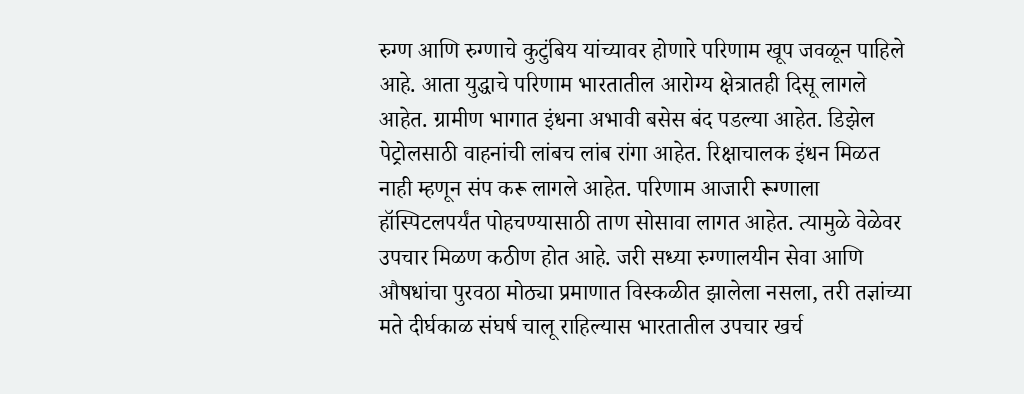रुग्ण आणि रुग्णाचे कुटुंबिय यांच्यावर होणारे परिणाम खूप जवळून पाहिले आहे. आता युद्धाचे परिणाम भारतातील आरोग्य क्षेत्रातही दिसू लागले आहेत. ग्रामीण भागात इंधना अभावी बसेस बंद पडल्या आहेत. डिझेल पेट्रोलसाठी वाहनांची लांबच लांब रांगा आहेत. रिक्षाचालक इंधन मिळत नाही म्हणून संप करू लागले आहेत. परिणाम आजारी रूग्णाला हॉस्पिटलपर्यंत पोहचण्यासाठी ताण सोसावा लागत आहेत. त्यामुळे वेळेवर उपचार मिळण कठीण होत आहे. जरी सध्या रुग्णालयीन सेवा आणि औषधांचा पुरवठा मोठ्या प्रमाणात विस्कळीत झालेला नसला, तरी तज्ञांच्या मते दीर्घकाळ संघर्ष चालू राहिल्यास भारतातील उपचार खर्च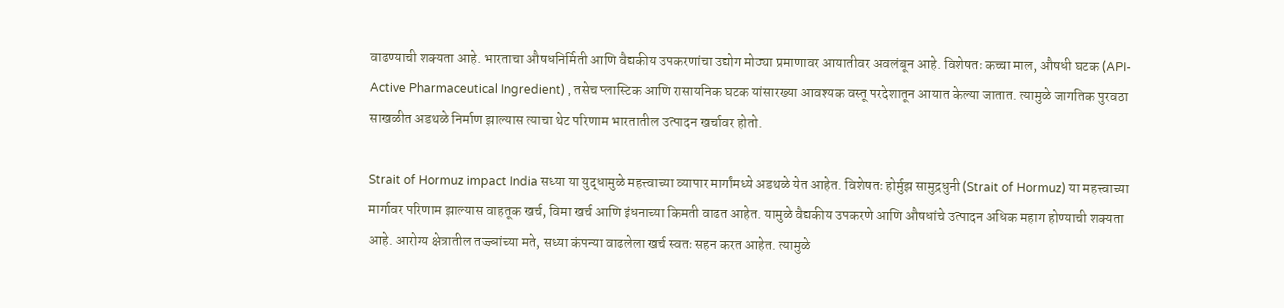वाढण्याची शक्यता आहे. भारताचा औषधनिर्मिती आणि वैद्यकीय उपकरणांचा उद्योग मोठ्या प्रमाणावर आयातीवर अवलंबून आहे. विशेषतः कच्चा माल, औषधी घटक (API- Active Pharmaceutical Ingredient) , तसेच प्लास्टिक आणि रासायनिक घटक यांसारख्या आवश्यक वस्तू परदेशातून आयात केल्या जातात. त्यामुळे जागतिक पुरवठा साखळीत अडथळे निर्माण झाल्यास त्याचा थेट परिणाम भारतातील उत्पादन खर्चावर होतो.

Strait of Hormuz impact India सध्या या युद्धामुळे महत्त्वाच्या व्यापार मार्गांमध्ये अडथळे येत आहेत. विशेषतः होर्मुझ सामुद्रधुनी (Strait of Hormuz) या महत्त्वाच्या मार्गावर परिणाम झाल्यास वाहतूक खर्च, विमा खर्च आणि इंधनाच्या किमती वाढत आहेत. यामुळे वैद्यकीय उपकरणे आणि औषधांचे उत्पादन अधिक महाग होण्याची शक्यता आहे. आरोग्य क्षेत्रातील तज्ज्ञांच्या मते, सध्या कंपन्या वाढलेला खर्च स्वतः सहन करत आहेत. त्यामुळे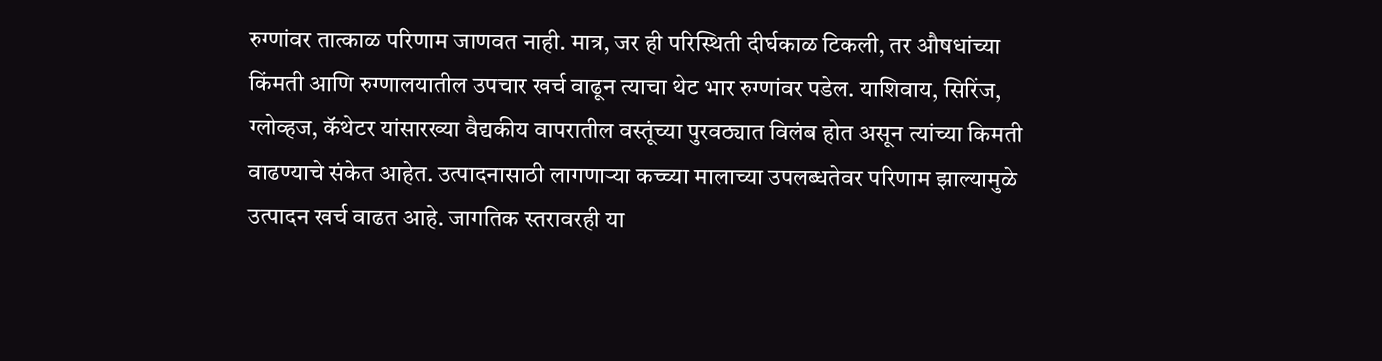रुग्णांवर तात्काळ परिणाम जाणवत नाही. मात्र, जर ही परिस्थिती दीर्घकाळ टिकली, तर औषधांच्या किंमती आणि रुग्णालयातील उपचार खर्च वाढून त्याचा थेट भार रुग्णांवर पडेल. याशिवाय, सिरिंज, ग्लोव्हज, कॅथेटर यांसारख्या वैद्यकीय वापरातील वस्तूंच्या पुरवठ्यात विलंब होत असून त्यांच्या किमती वाढण्याचे संकेत आहेत. उत्पादनासाठी लागणाऱ्या कच्च्या मालाच्या उपलब्धतेवर परिणाम झाल्यामुळे उत्पादन खर्च वाढत आहे. जागतिक स्तरावरही या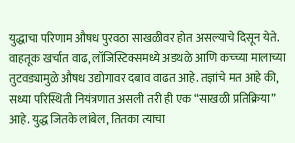युद्धाचा परिणाम औषध पुरवठा साखळीवर होत असल्याचे दिसून येते. वाहतूक खर्चात वाढ, लॉजिस्टिक्समध्ये अडथळे आणि कच्च्या मालाच्या तुटवड्यामुळे औषध उद्योगावर दबाव वाढत आहे. तज्ञांचे मत आहे की, सध्या परिस्थिती नियंत्रणात असली तरी ही एक “साखळी प्रतिक्रिया” आहे. युद्ध जितके लांबेल, तितका त्याचा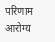परिणाम आरोग्य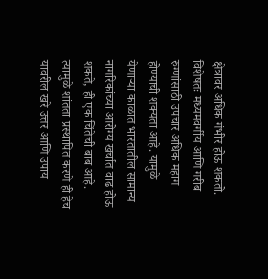क्षेत्रावर अधिक गंभीर होऊ शकतो. विशेषतः मध्यमवर्गीय आणि गरीब रुग्णांसाठी उपचार अधिक महाग होण्याची शक्यता आहे. यामुळे येणाऱ्या काळात भारतातील सामान्य नागरिकांच्या आरोग्य खर्चात वाढ होऊ शकते, ही एक चिंतेची बाब आहे. त्यामुळे शांतता प्रस्थापित करणे ही हेच यावरील खरे उत्तर आणि उपाय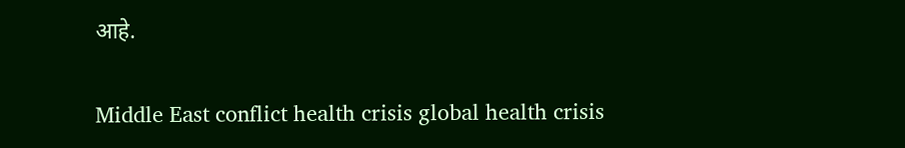आहे.


Middle East conflict health crisis global health crisis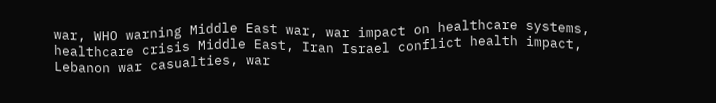war, WHO warning Middle East war, war impact on healthcare systems, healthcare crisis Middle East, Iran Israel conflict health impact, Lebanon war casualties, war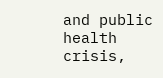and public health crisis,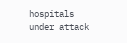hospitals under attack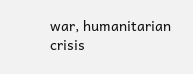war, humanitarian crisis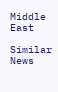Middle East

Similar News